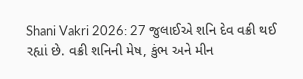Shani Vakri 2026: 27 જુલાઈએ શનિ દેવ વક્રી થઈ રહ્યાં છે. વક્રી શનિની મેષ, કુંભ અને મીન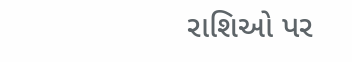રાશિઓ પર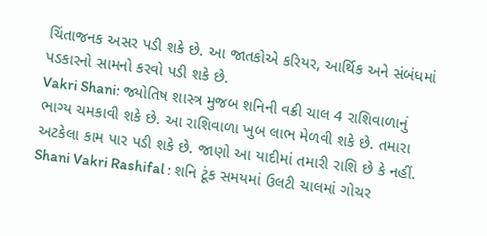ચિંતાજનક અસર પડી શકે છે. આ જાતકોએ કરિયર, આર્થિક અને સંબંધમાં પડકારનો સામનો કરવો પડી શકે છે.
Vakri Shani: જ્યોતિષ શાસ્ત્ર મુજબ શનિની વક્રી ચાલ 4 રાશિવાળાનું ભાગ્ય ચમકાવી શકે છે. આ રાશિવાળા ખુબ લાભ મેળવી શકે છે. તમારા અટકેલા કામ પાર પડી શકે છે. જાણો આ યાદીમાં તમારી રાશિ છે કે નહીં.
Shani Vakri Rashifal : શનિ ટૂંક સમયમાં ઉલટી ચાલમાં ગોચર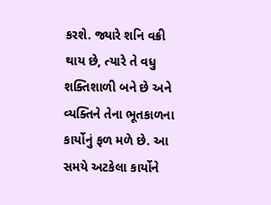કરશે. જ્યારે શનિ વક્રી થાય છે, ત્યારે તે વધુ શક્તિશાળી બને છે અને વ્યક્તિને તેના ભૂતકાળના કાર્યોનું ફળ મળે છે. આ સમયે અટકેલા કાર્યોને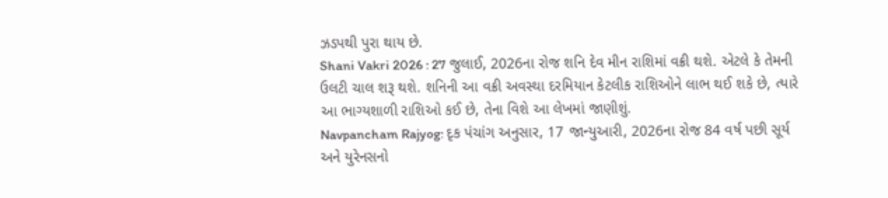ઝડપથી પુરા થાય છે.
Shani Vakri 2026 : 27 જુલાઈ, 2026ના રોજ શનિ દેવ મીન રાશિમાં વક્રી થશે. એટલે કે તેમની ઉલટી ચાલ શરૂ થશે. શનિની આ વક્રી અવસ્થા દરમિયાન કેટલીક રાશિઓને લાભ થઈ શકે છે, ત્યારે આ ભાગ્યશાળી રાશિઓ કઈ છે, તેના વિશે આ લેખમાં જાણીશું.
Navpancham Rajyog: દૃક પંચાંગ અનુસાર, 17 જાન્યુઆરી, 2026ના રોજ 84 વર્ષ પછી સૂર્ય અને યુરેનસનો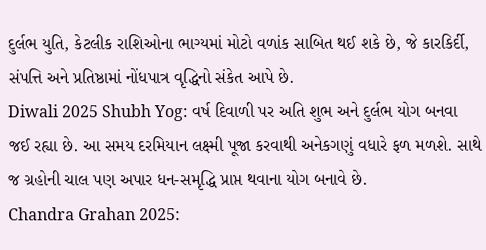દુર્લભ યુતિ, કેટલીક રાશિઓના ભાગ્યમાં મોટો વળાંક સાબિત થઈ શકે છે, જે કારકિર્દી, સંપત્તિ અને પ્રતિષ્ઠામાં નોંધપાત્ર વૃદ્ધિનો સંકેત આપે છે.
Diwali 2025 Shubh Yog: વર્ષ દિવાળી પર અતિ શુભ અને દુર્લભ યોગ બનવા જઈ રહ્યા છે. આ સમય દરમિયાન લક્ષ્મી પૂજા કરવાથી અનેકગણું વધારે ફળ મળશે. સાથે જ ગ્રહોની ચાલ પણ અપાર ધન-સમૃદ્ધિ પ્રાપ્ત થવાના યોગ બનાવે છે.
Chandra Grahan 2025: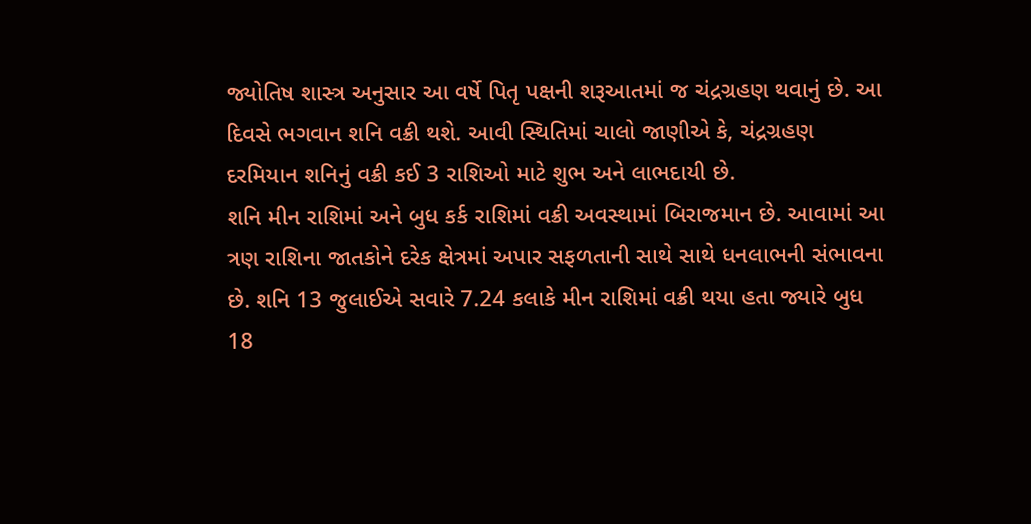જ્યોતિષ શાસ્ત્ર અનુસાર આ વર્ષે પિતૃ પક્ષની શરૂઆતમાં જ ચંદ્રગ્રહણ થવાનું છે. આ દિવસે ભગવાન શનિ વક્રી થશે. આવી સ્થિતિમાં ચાલો જાણીએ કે, ચંદ્રગ્રહણ દરમિયાન શનિનું વક્રી કઈ 3 રાશિઓ માટે શુભ અને લાભદાયી છે.
શનિ મીન રાશિમાં અને બુધ કર્ક રાશિમાં વક્રી અવસ્થામાં બિરાજમાન છે. આવામાં આ ત્રણ રાશિના જાતકોને દરેક ક્ષેત્રમાં અપાર સફળતાની સાથે સાથે ધનલાભની સંભાવના છે. શનિ 13 જુલાઈએ સવારે 7.24 કલાકે મીન રાશિમાં વક્રી થયા હતા જ્યારે બુધ 18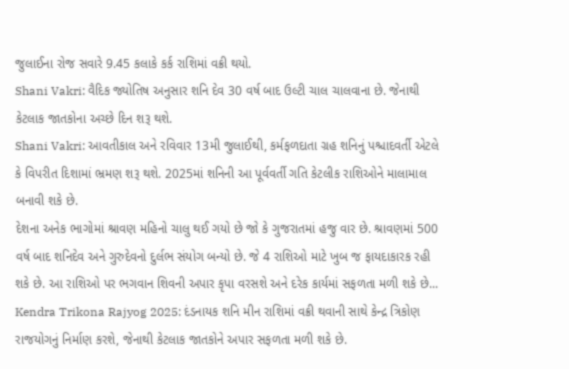જુલાઈના રોજ સવારે 9.45 કલાકે કર્ક રાશિમાં વક્રી થયો.
Shani Vakri: વૈદિક જ્યોતિષ અનુસાર શનિ દેવ 30 વર્ષ બાદ ઉલ્ટી ચાલ ચાલવાના છે. જેનાથી કેટલાક જાતકોના અચ્છે દિન શરૂ થશે.
Shani Vakri: આવતીકાલ અને રવિવાર 13મી જુલાઈથી, કર્મફળદાતા ગ્રહ શનિનું પશ્ચાદવર્તી એટલે કે વિપરીત દિશામાં ભ્રમણ શરૂ થશે. 2025માં શનિની આ પૂર્વવર્તી ગતિ કેટલીક રાશિઓને માલામાલ બનાવી શકે છે.
દેશના અનેક ભાગોમાં શ્રાવણ મહિનો ચાલુ થઈ ગયો છે જો કે ગુજરાતમાં હજુ વાર છે. શ્રાવણમાં 500 વર્ષ બાદ શનિદેવ અને ગુરુદેવનો દુર્લભ સંયોગ બન્યો છે. જે 4 રાશિઓ માટે ખુબ જ ફાયદાકારક રહી શકે છે. આ રાશિઓ પર ભગવાન શિવની અપાર કૃપા વરસશે અને દરેક કાર્યમાં સફળતા મળી શકે છે...
Kendra Trikona Rajyog 2025: દંડનાયક શનિ મીન રાશિમાં વક્રી થવાની સાથે કેન્દ્ર ત્રિકોણ રાજયોગનું નિર્માણ કરશે, જેનાથી કેટલાક જાતકોને અપાર સફળતા મળી શકે છે.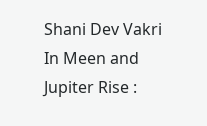Shani Dev Vakri In Meen and Jupiter Rise :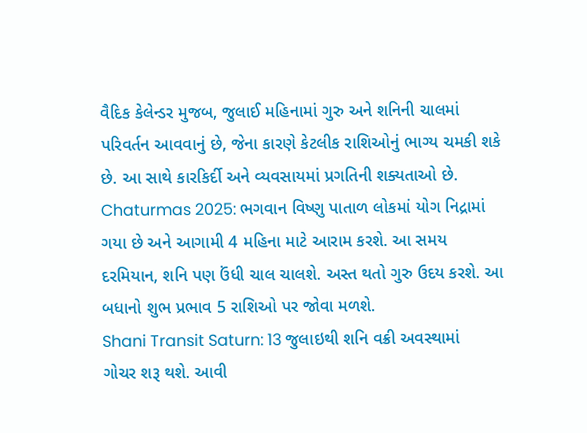વૈદિક કેલેન્ડર મુજબ, જુલાઈ મહિનામાં ગુરુ અને શનિની ચાલમાં પરિવર્તન આવવાનું છે, જેના કારણે કેટલીક રાશિઓનું ભાગ્ય ચમકી શકે છે. આ સાથે કારકિર્દી અને વ્યવસાયમાં પ્રગતિની શક્યતાઓ છે.
Chaturmas 2025: ભગવાન વિષ્ણુ પાતાળ લોકમાં યોગ નિદ્રામાં ગયા છે અને આગામી 4 મહિના માટે આરામ કરશે. આ સમય દરમિયાન, શનિ પણ ઉંધી ચાલ ચાલશે. અસ્ત થતો ગુરુ ઉદય કરશે. આ બધાનો શુભ પ્રભાવ 5 રાશિઓ પર જોવા મળશે.
Shani Transit Saturn: 13 જુલાઇથી શનિ વક્રી અવસ્થામાં ગોચર શરૂ થશે. આવી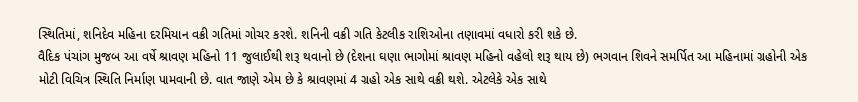સ્થિતિમાં, શનિદેવ મહિના દરમિયાન વક્રી ગતિમાં ગોચર કરશે. શનિની વક્રી ગતિ કેટલીક રાશિઓના તણાવમાં વધારો કરી શકે છે.
વૈદિક પંચાંગ મુજબ આ વર્ષે શ્રાવણ મહિનો 11 જુલાઈથી શરૂ થવાનો છે (દેશના ઘણા ભાગોમાં શ્રાવણ મહિનો વહેલો શરૂ થાય છે) ભગવાન શિવને સમર્પિત આ મહિનામાં ગ્રહોની એક મોટી વિચિત્ર સ્થિતિ નિર્માણ પામવાની છે. વાત જાણે એમ છે કે શ્રાવણમાં 4 ગ્રહો એક સાથે વક્રી થશે. એટલેકે એક સાથે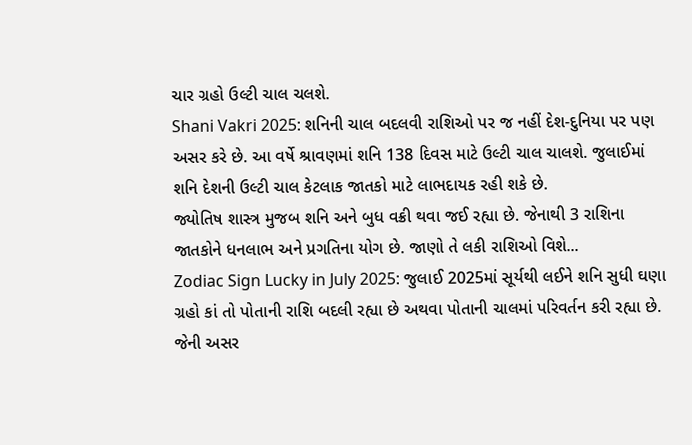ચાર ગ્રહો ઉલ્ટી ચાલ ચલશે.
Shani Vakri 2025: શનિની ચાલ બદલવી રાશિઓ પર જ નહીં દેશ-દુનિયા પર પણ અસર કરે છે. આ વર્ષે શ્રાવણમાં શનિ 138 દિવસ માટે ઉલ્ટી ચાલ ચાલશે. જુલાઈમાં શનિ દેશની ઉલ્ટી ચાલ કેટલાક જાતકો માટે લાભદાયક રહી શકે છે.
જ્યોતિષ શાસ્ત્ર મુજબ શનિ અને બુધ વક્રી થવા જઈ રહ્યા છે. જેનાથી 3 રાશિના જાતકોને ધનલાભ અને પ્રગતિના યોગ છે. જાણો તે લકી રાશિઓ વિશે...
Zodiac Sign Lucky in July 2025: જુલાઈ 2025માં સૂર્યથી લઈને શનિ સુધી ઘણા ગ્રહો કાં તો પોતાની રાશિ બદલી રહ્યા છે અથવા પોતાની ચાલમાં પરિવર્તન કરી રહ્યા છે. જેની અસર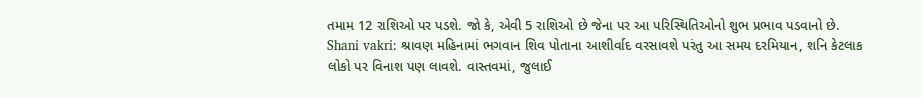તમામ 12 રાશિઓ પર પડશે. જો કે, એવી 5 રાશિઓ છે જેના પર આ પરિસ્થિતિઓનો શુભ પ્રભાવ પડવાનો છે.
Shani vakri: શ્રાવણ મહિનામાં ભગવાન શિવ પોતાના આશીર્વાદ વરસાવશે પરંતુ આ સમય દરમિયાન, શનિ કેટલાક લોકો પર વિનાશ પણ લાવશે. વાસ્તવમાં, જુલાઈ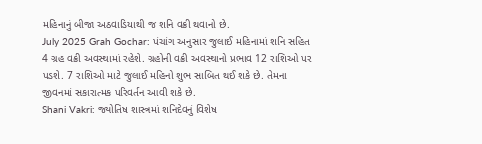મહિનાનું બીજા અઠવાડિયાથી જ શનિ વક્રી થવાનો છે.
July 2025 Grah Gochar: પંચાંગ અનુસાર જુલાઈ મહિનામાં શનિ સહિત 4 ગ્રહ વક્રી અવસ્થામાં રહેશે. ગ્રહોની વક્રી અવસ્થાનો પ્રભાવ 12 રાશિઓ પર પડશે. 7 રાશિઓ માટે જુલાઈ મહિનો શુભ સાબિત થઈ શકે છે. તેમના જીવનમાં સકારાત્મક પરિવર્તન આવી શકે છે.
Shani Vakri: જ્યોતિષ શાસ્ત્રમાં શનિદેવનું વિશેષ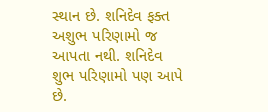સ્થાન છે. શનિદેવ ફક્ત અશુભ પરિણામો જ આપતા નથી. શનિદેવ શુભ પરિણામો પણ આપે છે.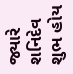જ્યારે શનિદેવ શુભ હોય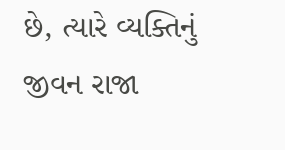છે, ત્યારે વ્યક્તિનું જીવન રાજા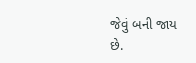જેવું બની જાય છે.